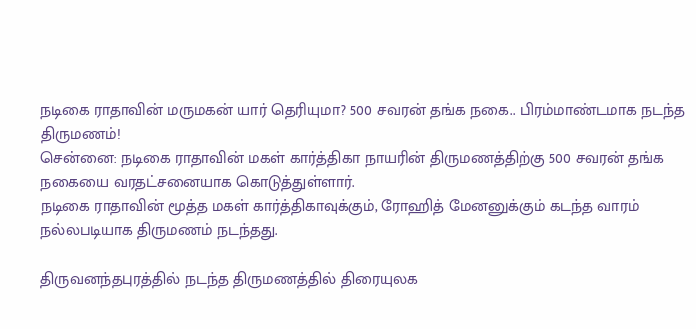நடிகை ராதாவின் மருமகன் யார் தெரியுமா? 500 சவரன் தங்க நகை.. பிரம்மாண்டமாக நடந்த திருமணம்!
சென்னை: நடிகை ராதாவின் மகள் கார்த்திகா நாயரின் திருமணத்திற்கு 500 சவரன் தங்க நகையை வரதட்சனையாக கொடுத்துள்ளார்.
நடிகை ராதாவின் மூத்த மகள் கார்த்திகாவுக்கும், ரோஹித் மேனனுக்கும் கடந்த வாரம் நல்லபடியாக திருமணம் நடந்தது.

திருவனந்தபுரத்தில் நடந்த திருமணத்தில் திரையுலக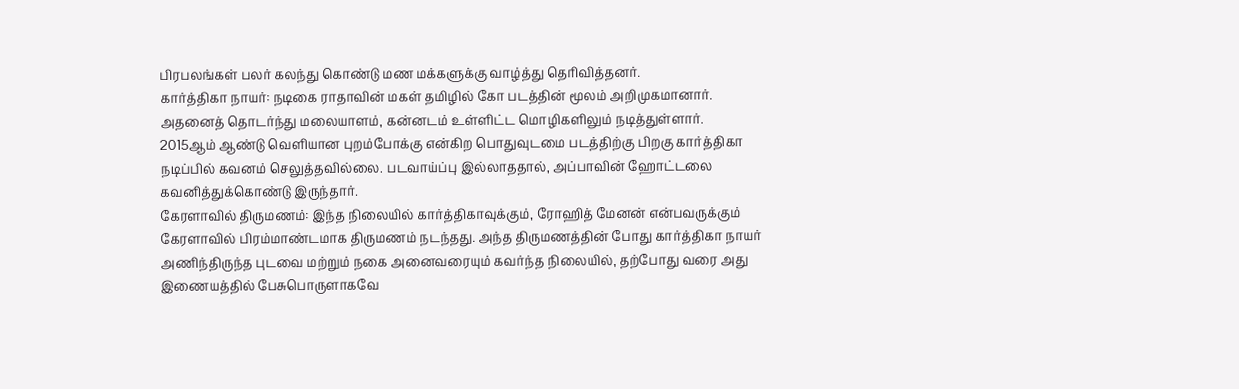பிரபலங்கள் பலர் கலந்து கொண்டு மண மக்களுக்கு வாழ்த்து தெரிவித்தனர்.
கார்த்திகா நாயர்: நடிகை ராதாவின் மகள் தமிழில் கோ படத்தின் மூலம் அறிமுகமானார். அதனைத் தொடர்ந்து மலையாளம், கன்னடம் உள்ளிட்ட மொழிகளிலும் நடித்துள்ளார். 2015ஆம் ஆண்டு வெளியான புறம்போக்கு என்கிற பொதுவுடமை படத்திற்கு பிறகு கார்த்திகா நடிப்பில் கவனம் செலுத்தவில்லை. படவாய்ப்பு இல்லாததால், அப்பாவின் ஹோட்டலை கவனித்துக்கொண்டு இருந்தார்.
கேரளாவில் திருமணம்: இந்த நிலையில் கார்த்திகாவுக்கும், ரோஹித் மேனன் என்பவருக்கும் கேரளாவில் பிரம்மாண்டமாக திருமணம் நடந்தது. அந்த திருமணத்தின் போது கார்த்திகா நாயர் அணிந்திருந்த புடவை மற்றும் நகை அனைவரையும் கவர்ந்த நிலையில், தற்போது வரை அது இணையத்தில் பேசுபொருளாகவே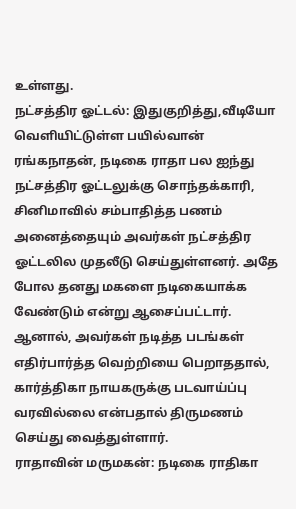உள்ளது.
நட்சத்திர ஓட்டல்: இதுகுறித்து,வீடியோ வெளியிட்டுள்ள பயில்வான் ரங்கநாதன், நடிகை ராதா பல ஐந்து நட்சத்திர ஓட்டலுக்கு சொந்தக்காரி, சினிமாவில் சம்பாதித்த பணம் அனைத்தையும் அவர்கள் நட்சத்திர ஓட்டலில முதலீடு செய்துள்ளனர். அதே போல தனது மகளை நடிகையாக்க வேண்டும் என்று ஆசைப்பட்டார். ஆனால், அவர்கள் நடித்த படங்கள் எதிர்பார்த்த வெற்றியை பெறாததால், கார்த்திகா நாயகருக்கு படவாய்ப்பு வரவில்லை என்பதால் திருமணம் செய்து வைத்துள்ளார்.
ராதாவின் மருமகன்: நடிகை ராதிகா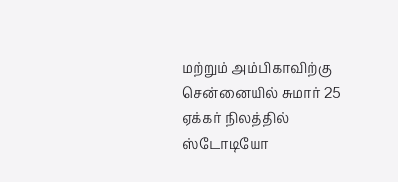மற்றும் அம்பிகாவிற்கு சென்னையில் சுமார் 25 ஏக்கர் நிலத்தில் ஸ்டோடியோ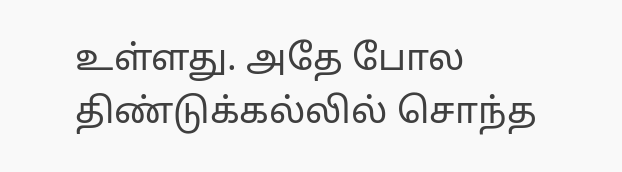உள்ளது. அதே போல திண்டுக்கல்லில் சொந்த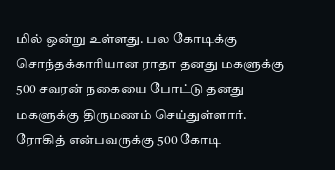மில் ஒன்று உள்ளது. பல கோடிக்கு சொந்தக்காரியான ராதா தனது மகளுக்கு 500 சவரன் நகையை போட்டு தனது மகளுக்கு திருமணம் செய்துள்ளார். ரோகித் என்பவருக்கு 500 கோடி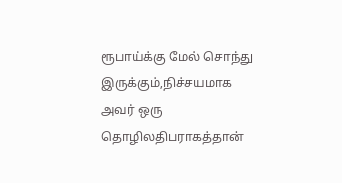ரூபாய்க்கு மேல் சொந்து இருக்கும்,நிச்சயமாக அவர் ஒரு தொழிலதிபராகத்தான்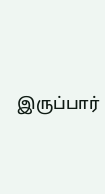இருப்பார்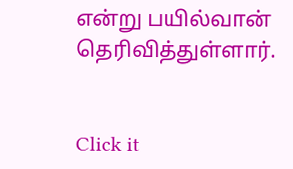என்று பயில்வான் தெரிவித்துள்ளார்.


Click it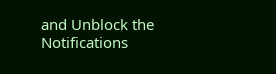and Unblock the Notifications